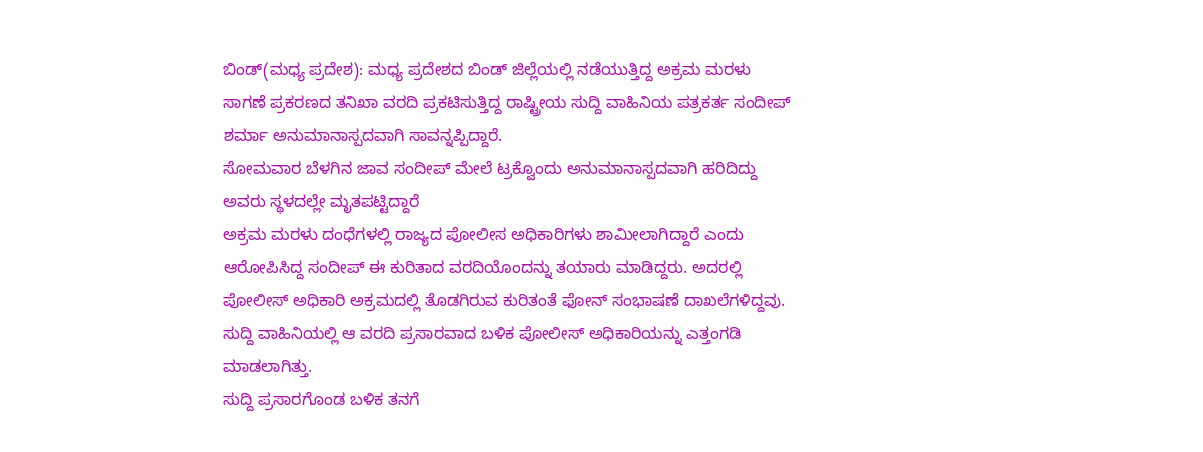ಬಿಂಡ್(ಮಧ್ಯ ಪ್ರದೇಶ): ಮಧ್ಯ ಪ್ರದೇಶದ ಬಿಂಡ್ ಜಿಲ್ಲೆಯಲ್ಲಿ ನಡೆಯುತ್ತಿದ್ದ ಅಕ್ರಮ ಮರಳು ಸಾಗಣೆ ಪ್ರಕರಣದ ತನಿಖಾ ವರದಿ ಪ್ರಕಟಿಸುತ್ತಿದ್ದ ರಾಷ್ಟ್ರೀಯ ಸುದ್ದಿ ವಾಹಿನಿಯ ಪತ್ರಕರ್ತ ಸಂದೀಪ್ ಶರ್ಮಾ ಅನುಮಾನಾಸ್ಪದವಾಗಿ ಸಾವನ್ನಪ್ಪಿದ್ದಾರೆ.
ಸೋಮವಾರ ಬೆಳಗಿನ ಜಾವ ಸಂದೀಪ್ ಮೇಲೆ ಟ್ರಕ್ವೊಂದು ಅನುಮಾನಾಸ್ಪದವಾಗಿ ಹರಿದಿದ್ದು ಅವರು ಸ್ಥಳದಲ್ಲೇ ಮೃತಪಟ್ಟಿದ್ದಾರೆ
ಅಕ್ರಮ ಮರಳು ದಂಧೆಗಳಲ್ಲಿ ರಾಜ್ಯದ ಪೋಲೀಸ ಅಧಿಕಾರಿಗಳು ಶಾಮೀಲಾಗಿದ್ದಾರೆ ಎಂದು ಆರೋಪಿಸಿದ್ದ ಸಂದೀಪ್ ಈ ಕುರಿತಾದ ವರದಿಯೊಂದನ್ನು ತಯಾರು ಮಾಡಿದ್ದರು. ಅದರಲ್ಲಿ ಪೋಲೀಸ್ ಅಧಿಕಾರಿ ಅಕ್ರಮದಲ್ಲಿ ತೊಡಗಿರುವ ಕುರಿತಂತೆ ಫೋನ್ ಸಂಭಾಷಣೆ ದಾಖಲೆಗಳಿದ್ದವು. ಸುದ್ದಿ ವಾಹಿನಿಯಲ್ಲಿ ಆ ವರದಿ ಪ್ರಸಾರವಾದ ಬಳಿಕ ಪೋಲೀಸ್ ಅಧಿಕಾರಿಯನ್ನು ಎತ್ತಂಗಡಿ ಮಾಡಲಾಗಿತ್ತು.
ಸುದ್ದಿ ಪ್ರಸಾರಗೊಂಡ ಬಳಿಕ ತನಗೆ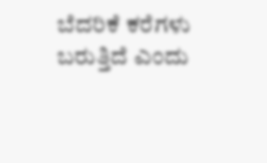ಬೆದರಿಕೆ ಕರೆಗಳು ಬರುತ್ತಿದೆ ಎಂದು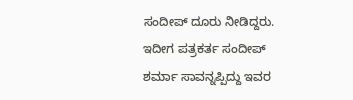ಸಂದೀಪ್ ದೂರು ನೀಡಿದ್ದರು.
ಇದೀಗ ಪತ್ರಕರ್ತ ಸಂದೀಪ್ ಶರ್ಮಾ ಸಾವನ್ನಪ್ಪಿದ್ದು ಇವರ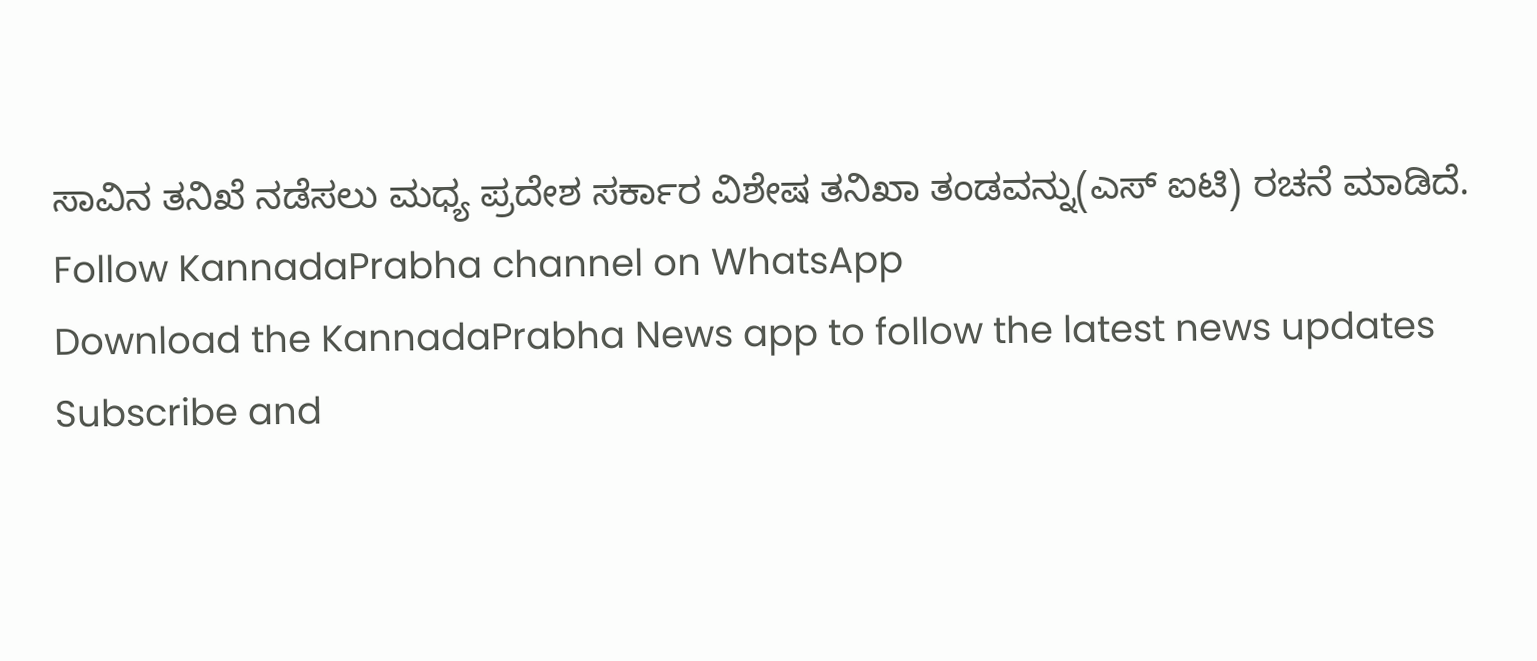ಸಾವಿನ ತನಿಖೆ ನಡೆಸಲು ಮಧ್ಯ ಪ್ರದೇಶ ಸರ್ಕಾರ ವಿಶೇಷ ತನಿಖಾ ತಂಡವನ್ನು(ಎಸ್ ಐಟಿ) ರಚನೆ ಮಾಡಿದೆ.
Follow KannadaPrabha channel on WhatsApp
Download the KannadaPrabha News app to follow the latest news updates
Subscribe and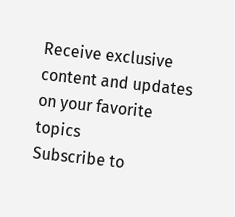Receive exclusive content and updates on your favorite topics
Subscribe to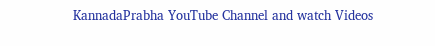KannadaPrabha YouTube Channel and watch Videos